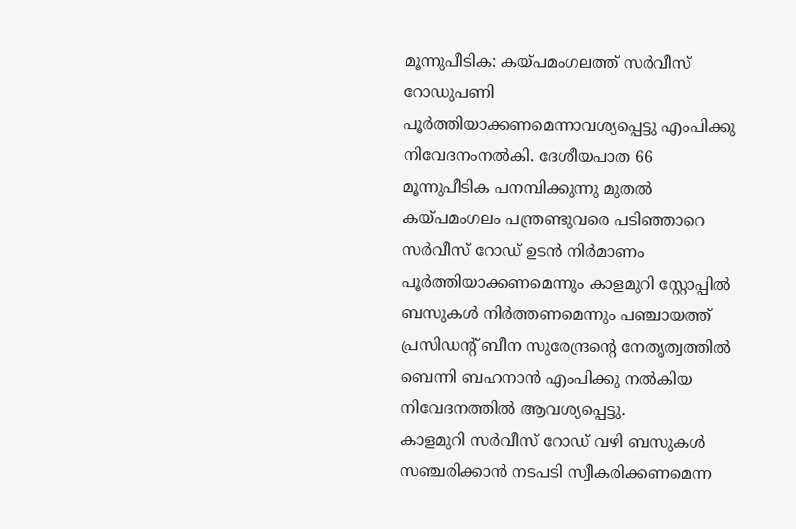മൂന്നുപീടിക: കയ്പമംഗലത്ത് സർവീസ് റോഡുപണി പൂർത്തിയാക്കണമെന്നാവശ്യപ്പെട്ടു എംപിക്കു നിവേദനംനൽകി. ദേശീയപാത 66 മൂന്നുപീടിക പനമ്പിക്കുന്നു മുതൽ കയ്പമംഗലം പന്ത്രണ്ടുവരെ പടിഞ്ഞാറെ സർവീസ് റോഡ് ഉടൻ നിർമാണം പൂർത്തിയാക്കണമെന്നും കാളമുറി സ്റ്റോപ്പിൽ ബസുകൾ നിർത്തണമെന്നും പഞ്ചായത്ത് പ്രസിഡന്റ് ബീന സുരേന്ദ്രന്റെ നേതൃത്വത്തിൽ ബെന്നി ബഹനാൻ എംപിക്കു നൽകിയ നിവേദനത്തിൽ ആവശ്യപ്പെട്ടു.
കാളമുറി സർവീസ് റോഡ് വഴി ബസുകൾ സഞ്ചരിക്കാൻ നടപടി സ്വീകരിക്കണമെന്ന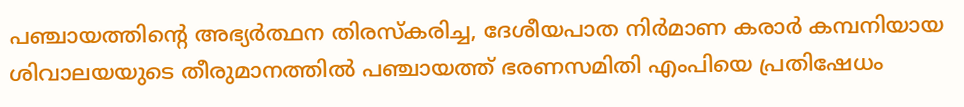പഞ്ചായത്തിന്റെ അഭ്യർത്ഥന തിരസ്കരിച്ച, ദേശീയപാത നിർമാണ കരാർ കമ്പനിയായ ശിവാലയയുടെ തീരുമാനത്തിൽ പഞ്ചായത്ത് ഭരണസമിതി എംപിയെ പ്രതിഷേധം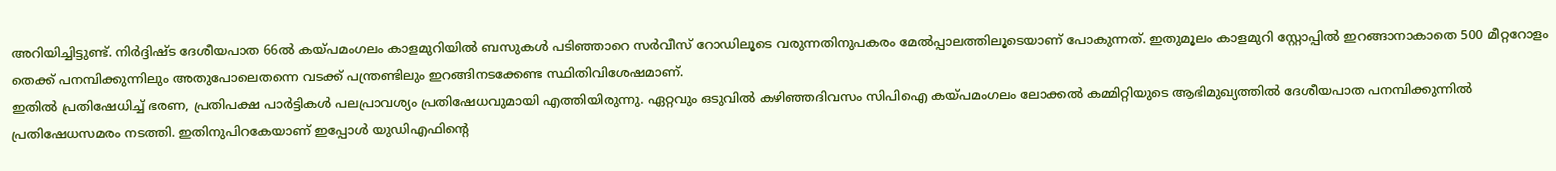അറിയിച്ചിട്ടുണ്ട്. നിർദ്ദിഷ്ട ദേശീയപാത 66ൽ കയ്പമംഗലം കാളമുറിയിൽ ബസുകൾ പടിഞ്ഞാറെ സർവീസ് റോഡിലൂടെ വരുന്നതിനുപകരം മേൽപ്പാലത്തിലൂടെയാണ് പോകുന്നത്. ഇതുമൂലം കാളമുറി സ്റ്റോപ്പിൽ ഇറങ്ങാനാകാതെ 500 മീറ്ററോളം തെക്ക് പനമ്പിക്കുന്നിലും അതുപോലെതന്നെ വടക്ക് പന്ത്രണ്ടിലും ഇറങ്ങിനടക്കേണ്ട സ്ഥിതിവിശേഷമാണ്.
ഇതിൽ പ്രതിഷേധിച്ച് ഭരണ, പ്രതിപക്ഷ പാർട്ടികൾ പലപ്രാവശ്യം പ്രതിഷേധവുമായി എത്തിയിരുന്നു. ഏറ്റവും ഒടുവിൽ കഴിഞ്ഞദിവസം സിപിഐ കയ്പമംഗലം ലോക്കൽ കമ്മിറ്റിയുടെ ആഭിമുഖ്യത്തിൽ ദേശീയപാത പനമ്പിക്കുന്നിൽ പ്രതിഷേധസമരം നടത്തി. ഇതിനുപിറകേയാണ് ഇപ്പോൾ യുഡിഎഫിന്റെ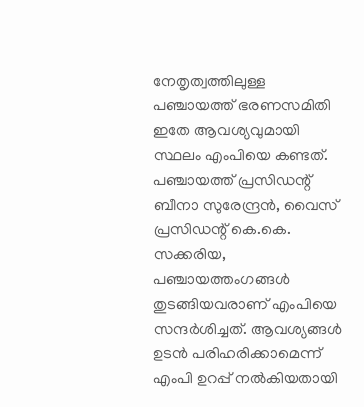നേതൃത്വത്തിലുള്ള പഞ്ചായത്ത് ഭരണസമിതി ഇതേ ആവശ്യവുമായി സ്ഥലം എംപിയെ കണ്ടത്. പഞ്ചായത്ത് പ്രസിഡന്റ് ബീനാ സുരേന്ദ്രൻ, വൈസ് പ്രസിഡന്റ് കെ.കെ. സക്കരിയ, പഞ്ചായത്തംഗങ്ങൾ തുടങ്ങിയവരാണ് എംപിയെ സന്ദർശിച്ചത്. ആവശ്യങ്ങൾ ഉടൻ പരിഹരിക്കാമെന്ന് എംപി ഉറപ്പ് നൽകിയതായി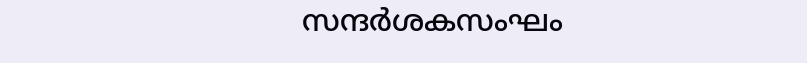സന്ദർശകസംഘം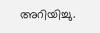അറിയിച്ചു.